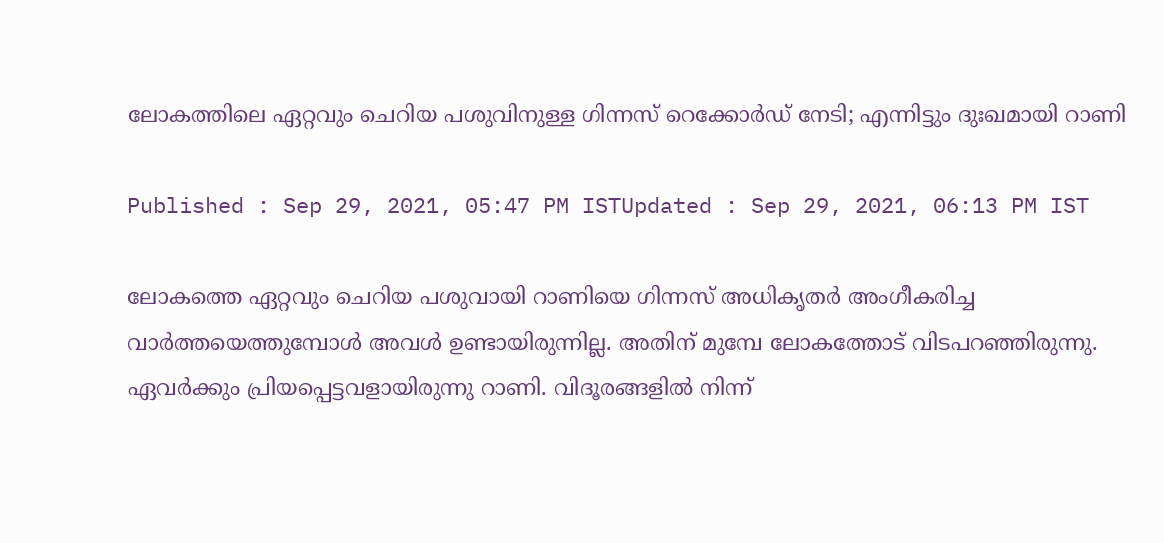ലോകത്തിലെ ഏറ്റവും ചെറിയ പശുവിനുള്ള ഗിന്നസ് റെക്കോര്‍ഡ് നേടി; എന്നിട്ടും ദുഃഖമായി റാണി

Published : Sep 29, 2021, 05:47 PM ISTUpdated : Sep 29, 2021, 06:13 PM IST

ലോകത്തെ ഏറ്റവും ചെറിയ പശുവായി റാണിയെ ഗിന്നസ് അധികൃതര്‍ അംഗീകരിച്ച വാര്‍ത്തയെത്തുമ്പോള്‍ അവള്‍ ഉണ്ടായിരുന്നില്ല. അതിന് മുമ്പേ ലോകത്തോട് വിടപറഞ്ഞിരുന്നു. ഏവര്‍ക്കും പ്രിയപ്പെട്ടവളായിരുന്നു റാണി. വിദൂരങ്ങളില്‍ നിന്ന്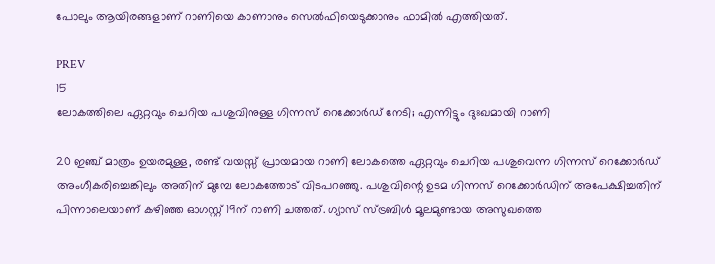പോലും ആയിരങ്ങളാണ് റാണിയെ കാണാനും സെല്‍ഫിയെടുക്കാനും ഫാമില്‍ എത്തിയത്.

PREV
15
ലോകത്തിലെ ഏറ്റവും ചെറിയ പശുവിനുള്ള ഗിന്നസ് റെക്കോര്‍ഡ് നേടി; എന്നിട്ടും ദുഃഖമായി റാണി

20 ഇഞ്ച് മാത്രം ഉയരമുള്ള, രണ്ട് വയസ്സ് പ്രായമായ റാണി ലോകത്തെ ഏറ്റവും ചെറിയ പശുവെന്ന ഗിന്നസ് റെക്കോര്‍ഡ് അംഗീകരിച്ചെങ്കിലും അതിന് മുമ്പേ ലോകത്തോട് വിടപറഞ്ഞു. പശുവിന്റെ ഉടമ ഗിന്നസ് റെക്കോര്‍ഡിന് അപേക്ഷിച്ചതിന് പിന്നാലെയാണ് കഴിഞ്ഞ ഓഗസ്റ്റ് 19ന് റാണി ചത്തത്. ഗ്യാസ് സ്ട്രബിള്‍ മൂലമുണ്ടായ അസുഖത്തെ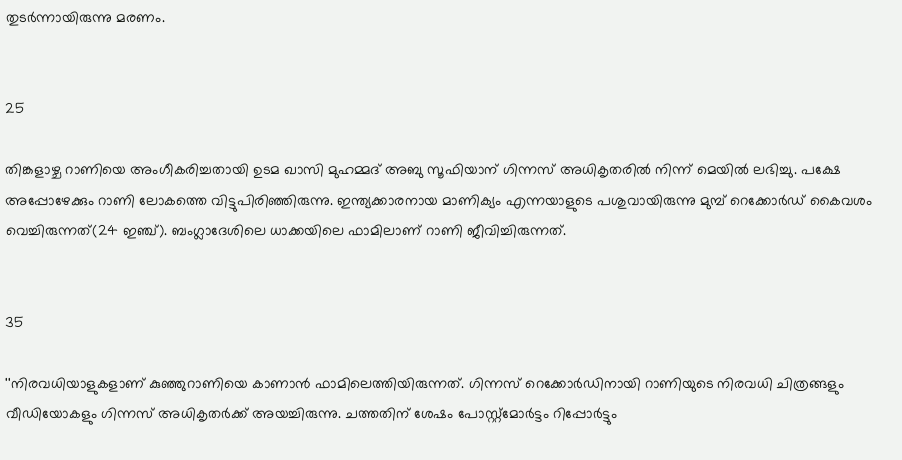തുടര്‍ന്നായിരുന്നു മരണം.


25

തിങ്കളാഴ്ച റാണിയെ അംഗീകരിച്ചതായി ഉടമ ഖാസി മുഹമ്മദ് അബു സൂഫിയാന് ഗിന്നസ് അധികൃതരില്‍ നിന്ന് മെയില്‍ ലഭിച്ചു. പക്ഷേ അപ്പോഴേക്കും റാണി ലോകത്തെ വിട്ടുപിരിഞ്ഞിരുന്നു. ഇന്ത്യക്കാരനായ മാണിക്യം എന്നയാളുടെ പശുവായിരുന്നു മുമ്പ് റെക്കോര്‍ഡ് കൈവശം വെച്ചിരുന്നത്(24 ഇഞ്ച്). ബംഗ്ലാദേശിലെ ധാക്കയിലെ ഫാമിലാണ് റാണി ജീവിച്ചിരുന്നത്.


35

''നിരവധിയാളുകളാണ് കുഞ്ഞുറാണിയെ കാണാന്‍ ഫാമിലെത്തിയിരുന്നത്. ഗിന്നസ് റെക്കോര്‍ഡിനായി റാണിയുടെ നിരവധി ചിത്രങ്ങളും വീഡിയോകളും ഗിന്നസ് അധികൃതര്‍ക്ക് അയച്ചിരുന്നു. ചത്തതിന് ശേഷം പോസ്റ്റ്‌മോര്‍ട്ടം റിപ്പോര്‍ട്ടും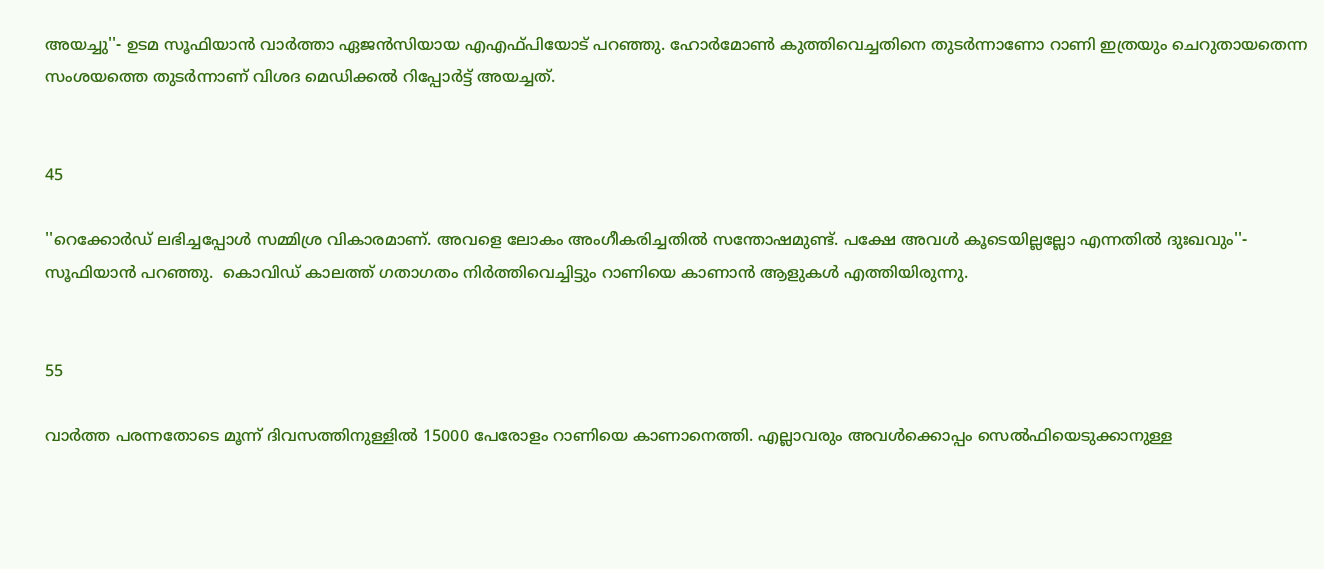അയച്ചു''- ഉടമ സൂഫിയാന്‍ വാര്‍ത്താ ഏജന്‍സിയായ എഎഫ്പിയോട് പറഞ്ഞു. ഹോര്‍മോണ്‍ കുത്തിവെച്ചതിനെ തുടര്‍ന്നാണോ റാണി ഇത്രയും ചെറുതായതെന്ന സംശയത്തെ തുടര്‍ന്നാണ് വിശദ മെഡിക്കല്‍ റിപ്പോര്‍ട്ട് അയച്ചത്.


45

''റെക്കോര്‍ഡ് ലഭിച്ചപ്പോള്‍ സമ്മിശ്ര വികാരമാണ്. അവളെ ലോകം അംഗീകരിച്ചതില്‍ സന്തോഷമുണ്ട്. പക്ഷേ അവള്‍ കൂടെയില്ലല്ലോ എന്നതില്‍ ദുഃഖവും''- സൂഫിയാന്‍ പറഞ്ഞു.  കൊവിഡ് കാലത്ത് ഗതാഗതം നിര്‍ത്തിവെച്ചിട്ടും റാണിയെ കാണാന്‍ ആളുകള്‍ എത്തിയിരുന്നു.


55

വാര്‍ത്ത പരന്നതോടെ മൂന്ന് ദിവസത്തിനുള്ളില്‍ 15000 പേരോളം റാണിയെ കാണാനെത്തി. എല്ലാവരും അവള്‍ക്കൊപ്പം സെല്‍ഫിയെടുക്കാനുള്ള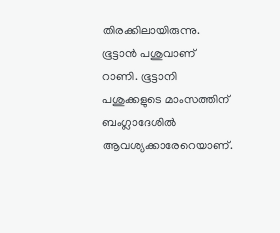തിരക്കിലായിരുന്നു. ഭൂട്ടാന്‍ പശുവാണ് റാണി. ഭൂട്ടാനി പശുക്കളുടെ മാംസത്തിന് ബംഗ്ലാദേശില്‍ ആവശ്യക്കാരേറെയാണ്.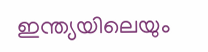ഇന്ത്യയിലെയും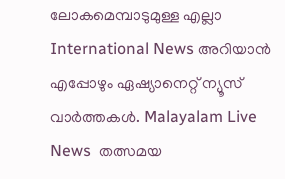ലോകമെമ്പാടുമുള്ള എല്ലാ International News അറിയാൻ എപ്പോഴും ഏഷ്യാനെറ്റ് ന്യൂസ് വാർത്തകൾ. Malayalam Live News  തത്സമയ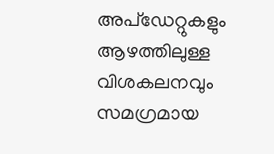അപ്‌ഡേറ്റുകളും ആഴത്തിലുള്ള വിശകലനവും സമഗ്രമായ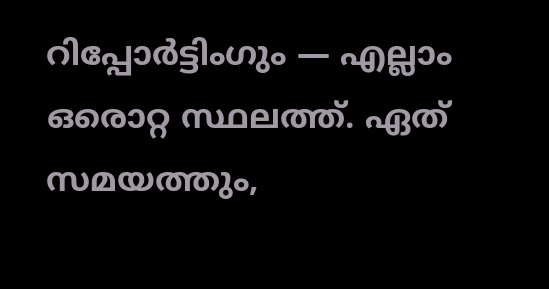റിപ്പോർട്ടിംഗും — എല്ലാം ഒരൊറ്റ സ്ഥലത്ത്. ഏത് സമയത്തും,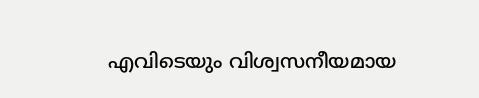എവിടെയും വിശ്വസനീയമായ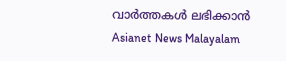വാർത്തകൾ ലഭിക്കാൻ Asianet News Malayalam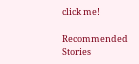click me!

Recommended Stories